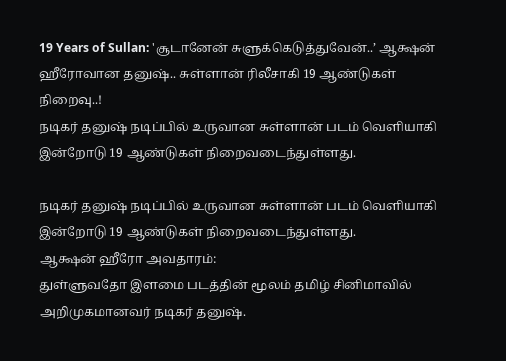19 Years of Sullan: 'சூடானேன் சுளுக்கெடுத்துவேன்..’ ஆக்ஷன் ஹீரோவான தனுஷ்.. சுள்ளான் ரிலீசாகி 19 ஆண்டுகள் நிறைவு..!
நடிகர் தனுஷ் நடிப்பில் உருவான சுள்ளான் படம் வெளியாகி இன்றோடு 19 ஆண்டுகள் நிறைவடைந்துள்ளது.

நடிகர் தனுஷ் நடிப்பில் உருவான சுள்ளான் படம் வெளியாகி இன்றோடு 19 ஆண்டுகள் நிறைவடைந்துள்ளது.
ஆக்ஷன் ஹீரோ அவதாரம்:
துள்ளுவதோ இளமை படத்தின் மூலம் தமிழ் சினிமாவில் அறிமுகமானவர் நடிகர் தனுஷ்.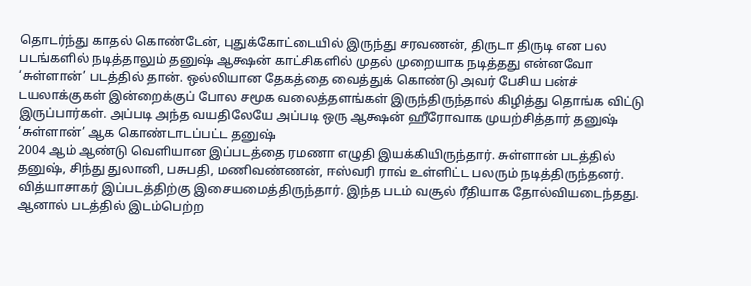தொடர்ந்து காதல் கொண்டேன், புதுக்கோட்டையில் இருந்து சரவணன், திருடா திருடி என பல படங்களில் நடித்தாலும் தனுஷ் ஆக்ஷன் காட்சிகளில் முதல் முறையாக நடித்தது என்னவோ ‘சுள்ளான்’ படத்தில் தான். ஒல்லியான தேகத்தை வைத்துக் கொண்டு அவர் பேசிய பன்ச் டயலாக்குகள் இன்றைக்குப் போல சமூக வலைத்தளங்கள் இருந்திருந்தால் கிழித்து தொங்க விட்டு இருப்பார்கள். அப்படி அந்த வயதிலேயே அப்படி ஒரு ஆக்ஷன் ஹீரோவாக முயற்சித்தார் தனுஷ்
‘சுள்ளான்’ ஆக கொண்டாடப்பட்ட தனுஷ்
2004 ஆம் ஆண்டு வெளியான இப்படத்தை ரமணா எழுதி இயக்கியிருந்தார். சுள்ளான் படத்தில் தனுஷ், சிந்து துலானி, பசுபதி, மணிவண்ணன், ஈஸ்வரி ராவ் உள்ளிட்ட பலரும் நடித்திருந்தனர். வித்யாசாகர் இப்படத்திற்கு இசையமைத்திருந்தார். இந்த படம் வசூல் ரீதியாக தோல்வியடைந்தது. ஆனால் படத்தில் இடம்பெற்ற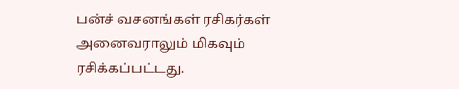பன்ச் வசனங்கள் ரசிகர்கள் அனைவராலும் மிகவும் ரசிக்கப்பட்டது.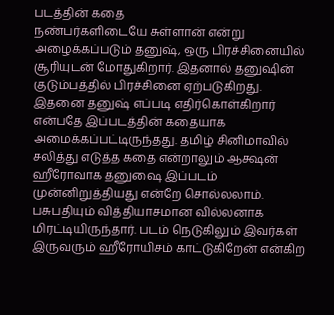படத்தின் கதை
நண்பர்களிடையே சுள்ளான் என்று அழைக்கப்படும் தனுஷ், ஒரு பிரச்சினையில் சூரியுடன் மோதுகிறார். இதனால் தனுஷின் குடும்பத்தில் பிரச்சினை ஏற்படுகிறது. இதனை தனுஷ் எப்படி எதிர்கொள்கிறார் என்பதே இப்படத்தின் கதையாக அமைக்கப்பட்டிருந்தது. தமிழ் சினிமாவில் சலித்து எடுத்த கதை என்றாலும் ஆக்ஷன் ஹீரோவாக தனுஷை இப்படம் முன்னிறுத்தியது என்றே சொல்லலாம். பசுபதியும் வித்தியாசமான வில்லனாக மிரட்டியிருந்தார். படம் நெடுகிலும் இவர்கள் இருவரும் ஹீரோயிசம் காட்டுகிறேன் என்கிற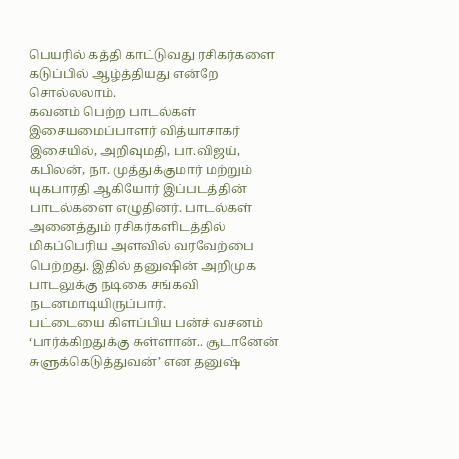பெயரில் கத்தி காட்டுவது ரசிகர்களை கடுப்பில் ஆழ்த்தியது என்றே சொல்லலாம்.
கவனம் பெற்ற பாடல்கள்
இசையமைப்பாளர் வித்யாசாகர் இசையில், அறிவுமதி, பா.விஜய், கபிலன், நா. முத்துக்குமார் மற்றும் யுகபாரதி ஆகியோர் இப்படத்தின் பாடல்களை எழுதினர். பாடல்கள் அனைத்தும் ரசிகர்களிடத்தில் மிகப்பெரிய அளவில் வரவேற்பை பெற்றது. இதில் தனுஷின் அறிமுக பாடலுக்கு நடிகை சங்கவி நடனமாடியிருப்பார்.
பட்டையை கிளப்பிய பன்ச் வசனம்
‘பார்க்கிறதுக்கு சுள்ளான்.. சூடானேன் சுளுக்கெடுத்துவன்’ என தனுஷ்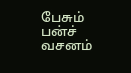பேசும் பன்ச் வசனம்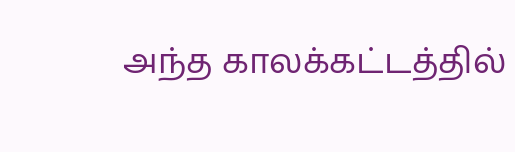அந்த காலக்கட்டத்தில்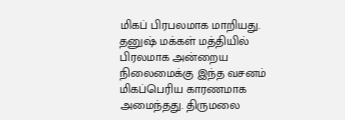மிகப் பிரபலமாக மாறியது. தனுஷ் மக்கள் மத்தியில் பிரலமாக அன்றைய நிலைமைக்கு இந்த வசனம் மிகப்பெரிய காரணமாக அமைந்தது. திருமலை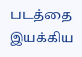படத்தை இயக்கிய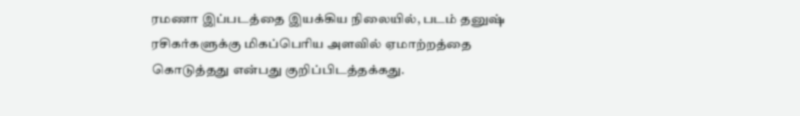ரமணா இப்படத்தை இயக்கிய நிலையில், படம் தனுஷ் ரசிகர்களுக்கு மிகப்பெரிய அளவில் ஏமாற்றத்தை கொடுத்தது என்பது குறிப்பிடத்தக்கது.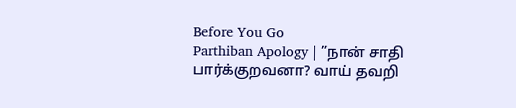Before You Go
Parthiban Apology | ”நான் சாதி பார்க்குறவனா? வாய் தவறி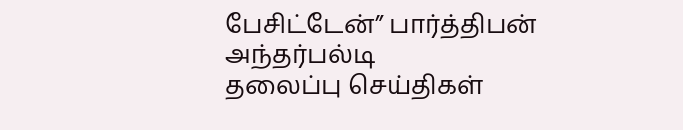பேசிட்டேன்” பார்த்திபன் அந்தர்பல்டி
தலைப்பு செய்திகள்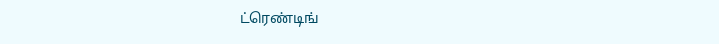ட்ரெண்டிங்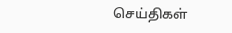செய்திகள்